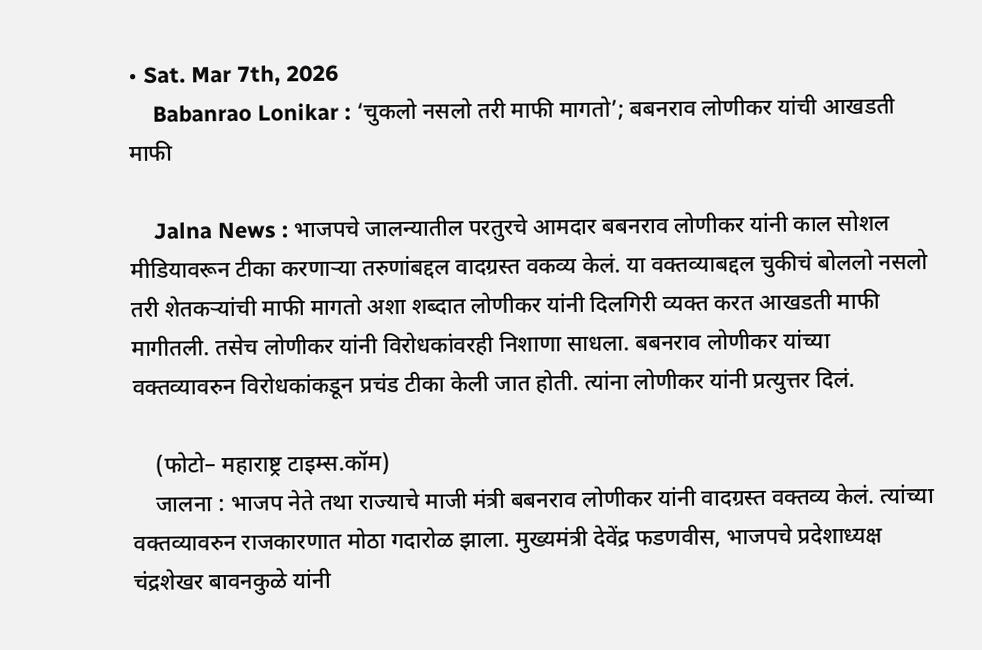• Sat. Mar 7th, 2026
    Babanrao Lonikar : ‘चुकलो नसलो तरी माफी मागतो’; बबनराव लोणीकर यांची आखडती माफी

    Jalna News : भाजपचे जालन्यातील परतुरचे आमदार बबनराव लोणीकर यांनी काल सोशल मीडियावरून टीका करणाऱ्या तरुणांबद्दल वादग्रस्त वकव्य केलं. या वक्तव्याबद्दल चुकीचं बोललो नसलो तरी शेतकऱ्यांची माफी मागतो अशा शब्दात लोणीकर यांनी दिलगिरी व्यक्त करत आखडती माफी मागीतली. तसेच लोणीकर यांनी विरोधकांवरही निशाणा साधला. बबनराव लोणीकर यांच्या वक्तव्यावरुन विरोधकांकडून प्रचंड टीका केली जात होती. त्यांना लोणीकर यांनी प्रत्युत्तर दिलं.

    (फोटो– महाराष्ट्र टाइम्स.कॉम)
    जालना : भाजप नेते तथा राज्याचे माजी मंत्री बबनराव लोणीकर यांनी वादग्रस्त वक्तव्य केलं. त्यांच्या वक्तव्यावरुन राजकारणात मोठा गदारोळ झाला. मुख्यमंत्री देवेंद्र फडणवीस, भाजपचे प्रदेशाध्यक्ष चंद्रशेखर बावनकुळे यांनी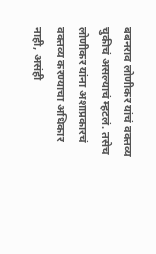बबनराव लोणीकर यांचं वक्तव्य चुकीचं असल्याचं म्हटलं. तसेच लोणीकर यांना अशाप्रकारचं वक्तव्य करण्याचा अधिकार नाही, असंही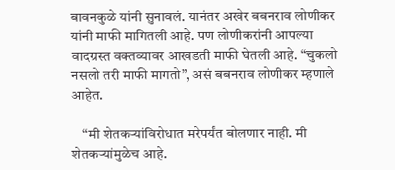बावनकुळे यांनी सुनावलं. यानंतर अखेर बबनराव लोणीकर यांनी माफी मागितली आहे. पण लोणीकरांनी आपल्या वादग्रस्त वक्तव्यावर आखडती माफी घेतली आहे. “चुकलो नसलो तरी माफी मागतो”, असं बबनराव लोणीकर म्हणाले आहेत.

    “मी शेतकऱ्यांविरोधात मरेपर्यंत बोलणार नाही. मी शेतकऱ्यांमुळेच आहे.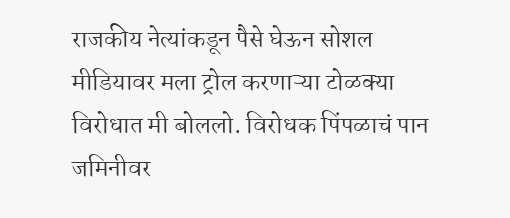राजकीय नेत्यांकडून पैसे घेऊन सोशल मीडियावर मला ट्रोल करणाऱ्या टोळक्या विरोधात मी बोललो. विरोधक पिंपळाचं पान जमिनीवर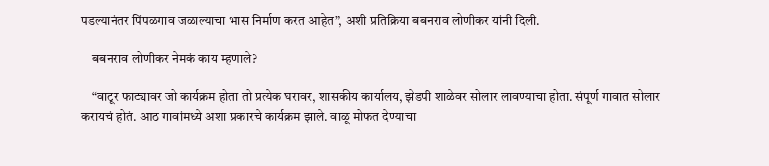पडल्यानंतर पिंपळगाव जळाल्याचा भास निर्माण करत आहेत”, अशी प्रतिक्रिया बबनराव लोणीकर यांनी दिली.

    बबनराव लोणीकर नेमकं काय म्हणाले?

    “वाटूर फाट्यावर जो कार्यक्रम होता तो प्रत्येक घरावर, शासकीय कार्यालय, झेडपी शाळेवर सोलार लावण्याचा होता. संपूर्ण गावात सोलार करायचं होतं. आठ गावांमध्ये अशा प्रकारचे कार्यक्रम झाले. वाळू मोफत देण्याचा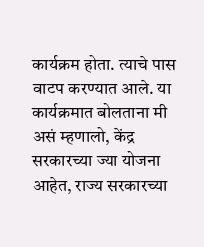कार्यक्रम होता. त्याचे पास वाटप करण्यात आले. या कार्यक्रमात बोलताना मी असं म्हणालो, केंद्र सरकारच्या ज्या योजना आहेत, राज्य सरकारच्या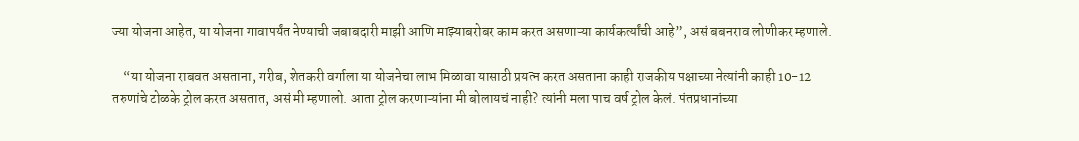ज्या योजना आहेत, या योजना गावापर्यंत नेण्याची जबाबदारी माझी आणि माझ्याबरोबर काम करत असणाऱ्या कार्यकर्त्यांची आहे”, असं बबनराव लोणीकर म्हणाले.

    “या योजना राबवत असताना, गरीब, शेतकरी वर्गाला या योजनेचा लाभ मिळावा यासाठी प्रयत्न करत असताना काही राजकीय पक्षाच्या नेत्यांनी काही 10-12 तरुणांचे टोळके ट्रोल करत असतात, असं मी म्हणालो. आता ट्रोल करणाऱ्यांना मी बोलायचं नाही? त्यांनी मला पाच वर्ष ट्रोल केलं. पंतप्रधानांच्या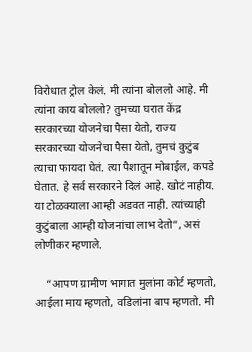विरोधात ट्रोल केलं. मी त्यांना बोललो आहे. मी त्यांना काय बोललो? तुमच्या घरात केंद्र सरकारच्या योजनेचा पैसा येतो, राज्य सरकारच्या योजनेचा पैसा येतो, तुमचं कुटुंब त्याचा फायदा घेतं. त्या पैशातून मोबाईल, कपडे घेतात. हे सर्व सरकारने दिलं आहे. खोटं नाहीय. या टोळक्याला आम्ही अडवत नाही. त्यांच्याही कुटुंबाला आम्ही योजनांचा लाभ देतो”, असं लोणीकर म्हणाले.

    “आपण ग्रामीण भागात मुलांना कोर्ट म्हणतो, आईला माय म्हणतो, वडिलांना बाप म्हणतो. मी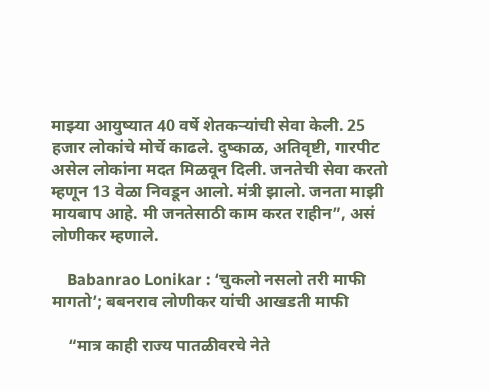माझ्या आयुष्यात 40 वर्षे शेतकऱ्यांची सेवा केली. 25 हजार लोकांचे मोर्चे काढले. दुष्काळ, अतिवृष्टी, गारपीट असेल लोकांना मदत मिळवून दिली. जनतेची सेवा करतो म्हणून 13 वेळा निवडून आलो. मंत्री झालो. जनता माझी मायबाप आहे. मी जनतेसाठी काम करत राहीन”, असं लोणीकर म्हणाले.

    Babanrao Lonikar : ‘चुकलो नसलो तरी माफी मागतो’; बबनराव लोणीकर यांची आखडती माफी

    “मात्र काही राज्य पातळीवरचे नेते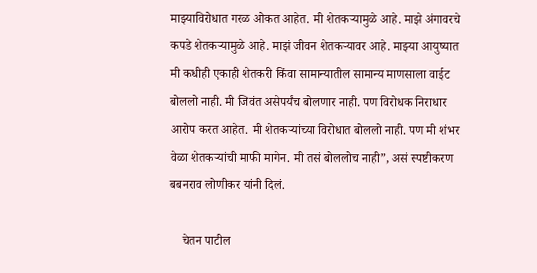माझ्याविरोधात गरळ ओकत आहेत. मी शेतकऱ्यामुळे आहे. माझे अंगावरचे कपडे शेतकऱ्यामुळे आहे. माझं जीवन शेतकऱ्यावर आहे. माझ्या आयुष्यात मी कधीही एकाही शेतकरी किंवा सामान्यातील सामान्य माणसाला वाईट बोललो नाही. मी जिवंत असेपर्यंच बोलणार नाही. पण विरोधक निराधार आरोप करत आहेत. मी शेतकऱ्यांच्या विरोधात बोललो नाही. पण मी शंभर वेळा शेतकऱ्यांची माफी मागेन. मी तसं बोललोच नाही”, असं स्पष्टीकरण बबनराव लोणीकर यांनी दिलं.

    चेतन पाटील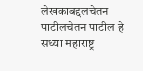लेखकाबद्दलचेतन पाटीलचेतन पाटील हे सध्या महाराष्ट्र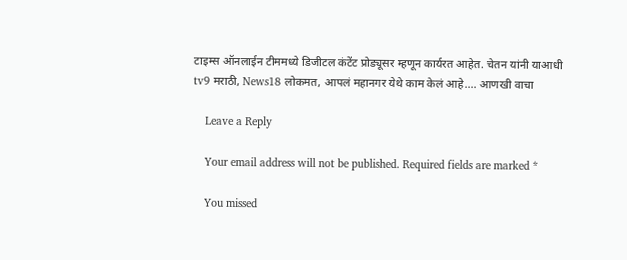टाइम्स ऑनलाईन टीममध्ये डिजीटल कंटेंट प्रोड्यूसर म्हणून कार्यरत आहेत. चेतन यांनी याआधी tv9 मराठी, News18 लोकमत, आपलं महानगर येथे काम केलं आहे.… आणखी वाचा

    Leave a Reply

    Your email address will not be published. Required fields are marked *

    You missed